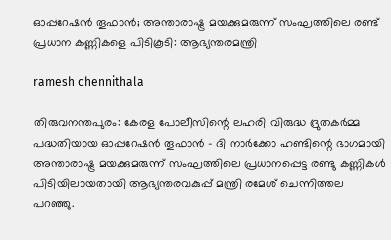ഓപ്പറേഷൻ തൂഫാൻ; അന്താരാഷ്ട്ര മയക്കുമരുന്ന് സംഘത്തിലെ രണ്ട് പ്രധാന കണ്ണികളെ പിടികൂടി: ആഭ്യന്തരമന്ത്രി

ramesh chennithala

തിരുവനന്തപുരം: കേരള പോലീസിന്റെ ലഹരി വിരുദ്ധ ദ്രുതകർമ്മ പദ്ധതിയായ ഓപ്പറേഷൻ തൂഫാൻ - ദി നാർക്കോ ഹണ്ടിന്റെ ഭാഗമായി അന്താരാഷ്ട്ര മയക്കുമരുന്ന് സംഘത്തിലെ പ്രധാനപ്പെട്ട രണ്ടു കണ്ണികൾ പിടിയിലായതായി ആഭ്യന്തരവകുപ്പ് മന്ത്രി രമേശ് ചെന്നിത്തല പറഞ്ഞു.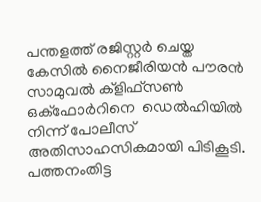പന്തളത്ത് രജിസ്റ്റർ ചെയ്ത കേസിൽ നൈജീരിയൻ പൗരൻ സാമുവൽ ക്ളിഫ്‌സൺ ഒക്‌ഫോർറിനെ  ഡെൽഹിയിൽ നിന്ന് പോലീസ്‌ അതിസാഹസികമായി പിടികൂടി.  പത്തനംതിട്ട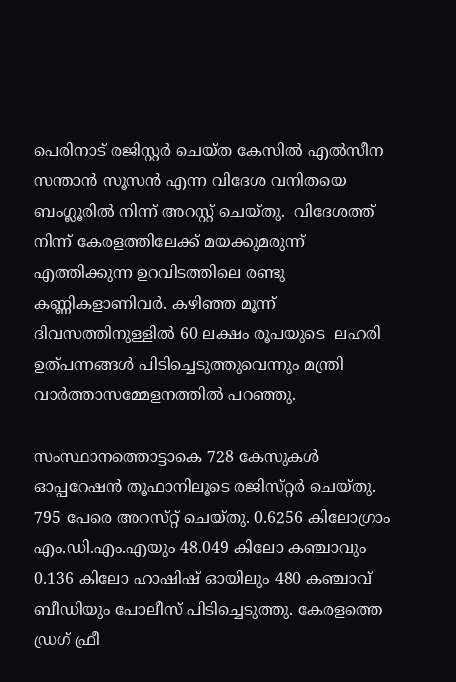പെരിനാട് രജിസ്റ്റർ ചെയ്ത കേസിൽ എൽസീന സന്താൻ സൂസൻ എന്ന വിദേശ വനിതയെ ബംഗ്ലൂരിൽ നിന്ന് അറസ്റ്റ് ചെയ്തു.  വിദേശത്ത് നിന്ന് കേരളത്തിലേക്ക് മയക്കുമരുന്ന് എത്തിക്കുന്ന ഉറവിടത്തിലെ രണ്ടു കണ്ണികളാണിവർ. കഴിഞ്ഞ മൂന്ന്‌ ദിവസത്തിനുള്ളിൽ 60 ലക്ഷം രൂപയുടെ  ലഹരി ഉത്‌പന്നങ്ങൾ പിടിച്ചെടുത്തുവെന്നും മന്ത്രി വാർത്താസമ്മേളനത്തിൽ പറഞ്ഞു.

സംസ്ഥാനത്തൊട്ടാകെ 728 കേസുകൾ ഓപ്പറേഷൻ തൂഫാനിലൂടെ രജിസ്‌റ്റർ ചെയ്‌തു. 795 പേരെ അറസ്‌റ്റ്‌ ചെയ്‌തു. 0.6256 കിലോഗ്രാം എം.ഡി.എം.എയും 48.049 കിലോ കഞ്ചാവും 0.136 കിലോ ഹാഷിഷ്‌ ഓയിലും 480 കഞ്ചാവ്‌ ബീഡിയും പോലീസ്‌ പിടിച്ചെടുത്തു. കേരളത്തെ ഡ്രഗ്‌ ഫ്രീ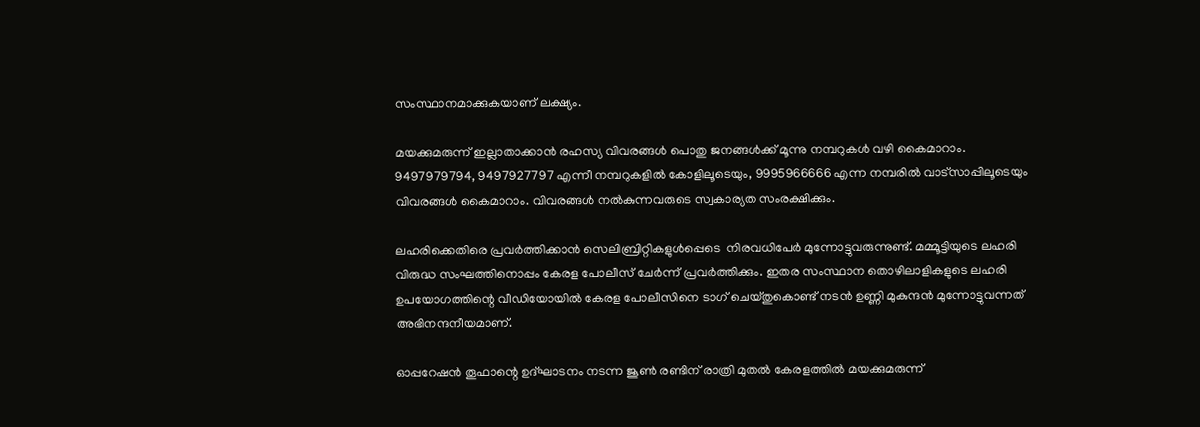സംസ്ഥാനമാക്കുകയാണ്‌ ലക്ഷ്യം.

മയക്കുമരുന്ന്‌ ഇല്ലാതാക്കാൻ രഹസ്യ വിവരങ്ങൾ പൊതു ജനങ്ങൾക്ക് മൂന്നു നമ്പറുകൾ വഴി കൈമാറാം. 9497979794, 9497927797 എന്നീ നമ്പറുകളിൽ കോളിലൂടെയും, 9995966666 എന്ന നമ്പരിൽ വാട്സാപ്പിലൂടെയും വിവരങ്ങൾ കൈമാറാം. വിവരങ്ങൾ നൽകുന്നവരുടെ സ്വകാര്യത സംരക്ഷിക്കും.

ലഹരിക്കെതിരെ പ്രവർത്തിക്കാൻ സെലിബ്രിറ്റികളുൾപ്പെടെ  നിരവധിപേർ മുന്നോട്ടുവരുന്നുണ്ട്‌. മമ്മൂട്ടിയുടെ ലഹരി വിരുദ്ധ സംഘത്തിനൊപ്പം കേരള പോലീസ് ചേർന്ന് പ്രവർത്തിക്കും. ഇതര സംസ്ഥാന തൊഴിലാളികളുടെ ലഹരി ഉപയോഗത്തിന്റെ വീഡിയോയിൽ കേരള പോലീസിനെ ടാഗ് ചെയ്തുകൊണ്ട് നടൻ ഉണ്ണി മുകുന്ദൻ മുന്നോട്ടുവന്നത് അഭിനന്ദനീയമാണ്.

ഓപ്പറേഷൻ തൂഫാന്റെ ഉദ്‌ഘാടനം നടന്ന ജൂൺ രണ്ടിന്‌ രാത്രി മുതൽ കേരളത്തിൽ മയക്കുമരുന്ന്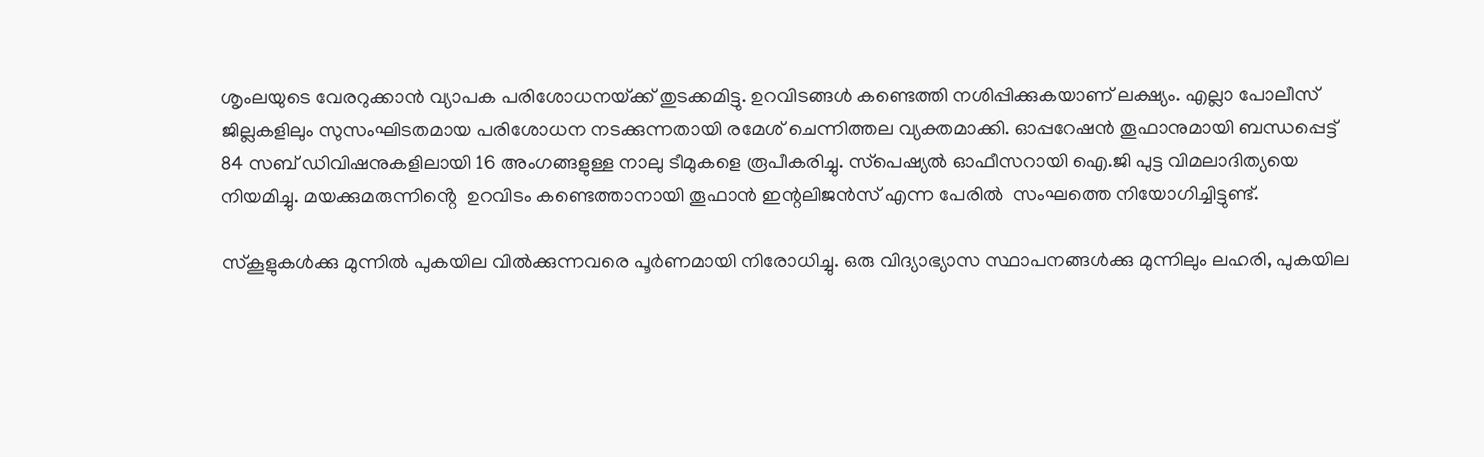ശൃംലയുടെ വേരറുക്കാൻ വ്യാപക പരിശോധനയ്‌ക്ക്‌ തുടക്കമിട്ടു. ഉറവിടങ്ങൾ കണ്ടെത്തി നശിപ്പിക്കുകയാണ്‌ ലക്ഷ്യം. എല്ലാ പോലീസ് ജില്ലകളിലും സുസംഘിടതമായ പരിശോധന നടക്കുന്നതായി രമേശ് ചെന്നിത്തല വ്യക്തമാക്കി. ഓപ്പറേഷൻ തൂഫാനുമായി ബന്ധപ്പെട്ട്‌ 84 സബ്‌ ഡിവിഷനുകളിലായി 16 അംഗങ്ങളുള്ള നാലു ടീമുകളെ രൂപീകരിച്ചു. സ്‌പെഷ്യൽ ഓഫീസറായി ഐ.ജി പുട്ട വിമലാദിത്യയെ നിയമിച്ചു. മയക്കുമരുന്നിൻ്റെ  ഉറവിടം കണ്ടെത്താനായി തൂഫാൻ ഇന്റലിജൻസ് എന്ന പേരിൽ  സംഘത്തെ നിയോഗിച്ചിട്ടുണ്ട്.

സ്കൂളുകൾക്കു മുന്നിൽ പുകയില വിൽക്കുന്നവരെ പൂർണമായി നിരോധിച്ചു. ഒരു വിദ്യാഭ്യാസ സ്ഥാപനങ്ങൾക്കു മുന്നിലും ലഹരി, പുകയില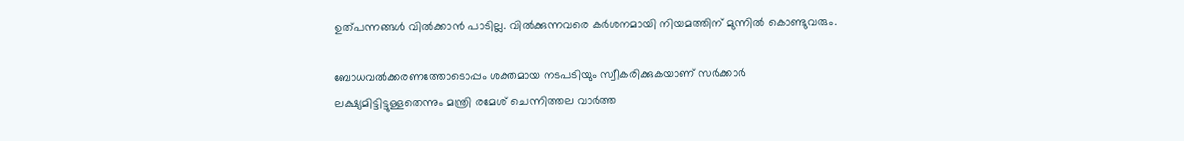ഉത്‌പന്നങ്ങൾ വിൽക്കാൻ പാടില്ല. വിൽക്കുന്നവരെ കർശനമായി നിയമത്തിന് മുന്നിൽ കൊണ്ടുവരും.

ബോധവൽക്കരണത്തോടൊപ്പം ശക്തമായ നടപടിയും സ്വീകരിക്കുകയാണ്‌ സർക്കാർ ലക്ഷ്യമിട്ടിട്ടുള്ളതെന്നും മന്ത്രി രമേശ്‌ ചെന്നിത്തല വാർത്ത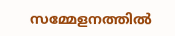സമ്മേളനത്തിൽ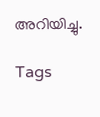അറിയിച്ചു.

Tags